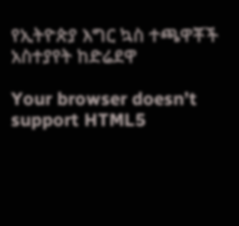የኢትዮጵያ እግር ኳስ ተጫዋቾች አስተያየት ከድሬደዋ

Your browser doesn’t support HTML5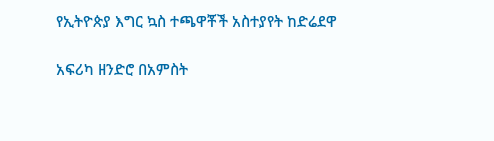የኢትዮጵያ እግር ኳስ ተጫዋቾች አስተያየት ከድሬደዋ

አፍሪካ ዘንድሮ በአምስት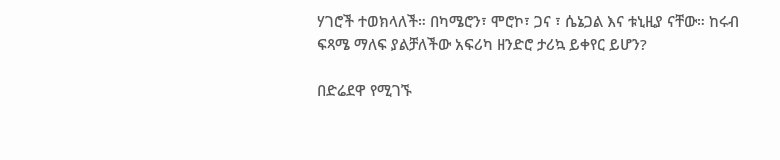ሃገሮች ተወክላለች። በካሜሮን፣ ሞሮኮ፣ ጋና ፣ ሴኔጋል እና ቱኒዚያ ናቸው። ከሩብ ፍጻሜ ማለፍ ያልቻለችው አፍሪካ ዘንድሮ ታሪኳ ይቀየር ይሆን?

በድሬደዋ የሚገኙ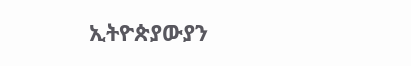ኢትዮጵያውያን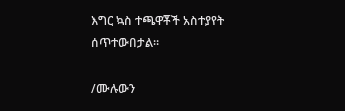እግር ኳስ ተጫዋቾች አስተያየት ሰጥተውበታል።

/ሙሉውን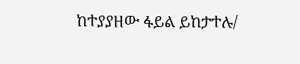ከተያያዘው ፋይል ይከታተሉ/